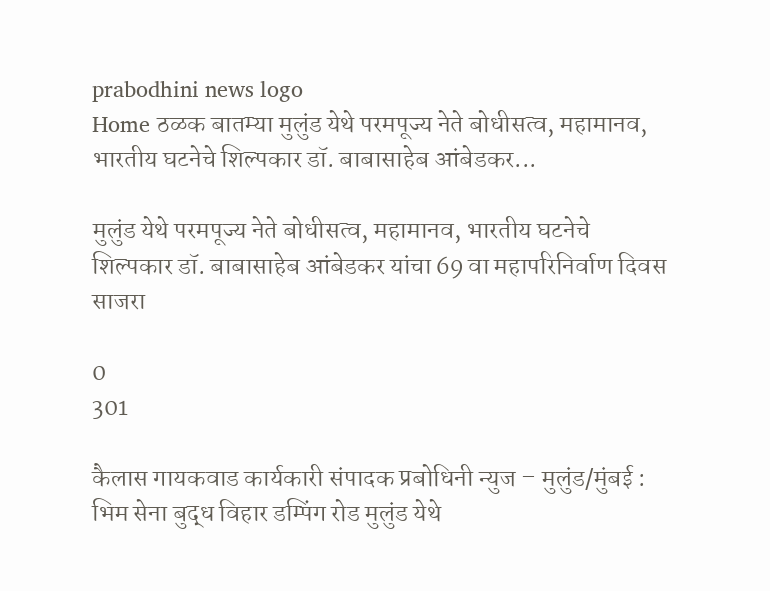prabodhini news logo
Home ठळक बातम्या मुलुंड येथे परमपूज्य नेते बोधीसत्व, महामानव, भारतीय घटनेचे शिल्पकार डॉ. बाबासाहेब आंबेडकर...

मुलुंड येथे परमपूज्य नेते बोधीसत्व, महामानव, भारतीय घटनेचे शिल्पकार डॉ. बाबासाहेब आंबेडकर यांचा 69 वा महापरिनिर्वाण दिवस साजरा

0
301

कैलास गायकवाड कार्यकारी संपादक प्रबोधिनी न्युज – मुलुंड/मुंबई : भिम सेना बुद्ध विहार डम्पिंग रोड मुलुंड येथे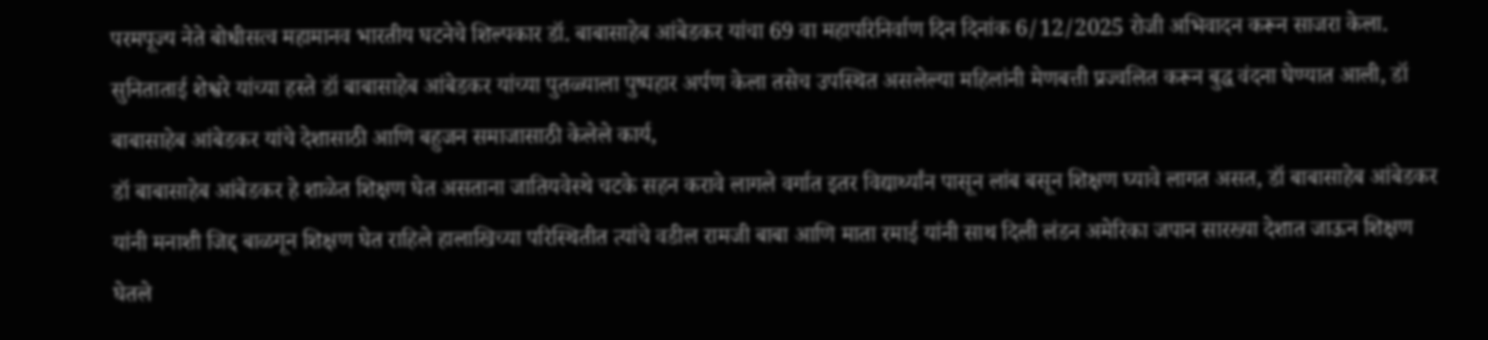परमपूज्य नेते बोधीसत्व महामानव भारतीय घटनेचे शिल्पकार डॉ. बाबासाहेब आंबेडकर यांचा 69 वा महापरिनिर्वाण दिन दिनांक 6/12/2025 रोजी अभिवादन करून साजरा केला.
सुनिताताई शेश्वरे यांच्या हस्ते डॉ बाबासाहेब आंबेडकर यांच्या पुतळ्याला पुष्पहार अर्पण केला तसेच उपस्थित असलेल्या महिलांनी मेणबत्ती प्रज्वलित करून बुद्ध वंदना घेण्यात आली, डॉ बाबासाहेब आंबेडकर यांचे देशासाठी आणि बहुजन समाजासाठी केलेले कार्य,
डॉ बाबासाहेब आंबेडकर हे शाळेत शिक्षण घेत असताना जातियवेस्थे चटके सहन करावे लागले वर्गात इतर विद्यार्थ्यांन पासून लांब बसून शिक्षण घ्यावे लागत असत, डॉ बाबासाहेब आंबेडकर यांनी मनाशी जिद्द बाळगून शिक्षण घेत राहिले हालाखिच्या परिस्थितीत त्यांचे वडील रामजी बाबा आणि माता रमाई यांनी साथ दिली लंडन अमेरिका जपान सारख्या देशात जाऊन शिक्षण घेतले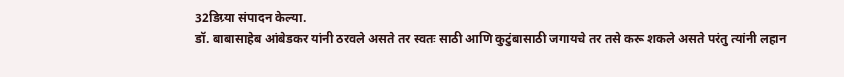32डिग्र्या संपादन केल्या.
डॉ. बाबासाहेब आंबेडकर यांनी ठरवले असते तर स्वतः साठी आणि कुटुंबासाठी जगायचे तर तसे करू शकले असते परंतु त्यांनी लहान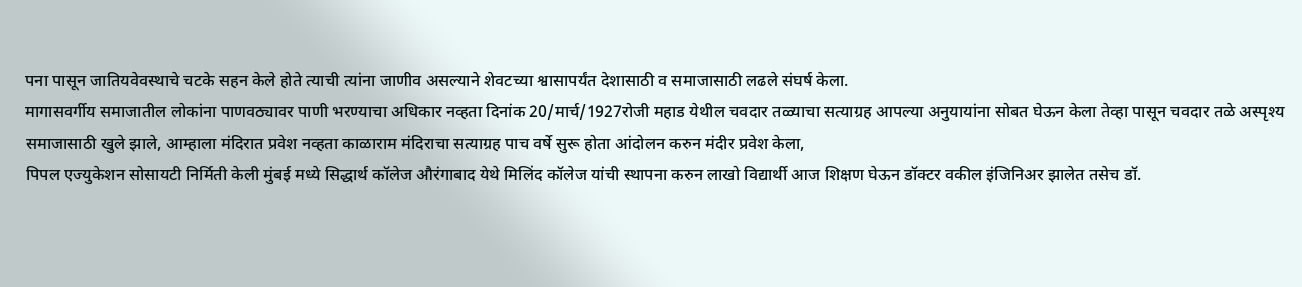पना पासून जातियवेवस्थाचे चटके सहन केले होते त्याची त्यांना जाणीव असल्याने शेवटच्या श्वासापर्यंत देशासाठी व समाजासाठी लढले संघर्ष केला.
मागासवर्गीय समाजातील लोकांना पाणवठ्यावर पाणी भरण्याचा अधिकार नव्हता दिनांक 20/मार्च/1927रोजी महाड येथील चवदार तळ्याचा सत्याग्रह आपल्या अनुयायांना सोबत घेऊन केला तेव्हा पासून चवदार तळे अस्पृश्य समाजासाठी खुले झाले, आम्हाला मंदिरात प्रवेश नव्हता काळाराम मंदिराचा सत्याग्रह पाच वर्षे सुरू होता आंदोलन करुन मंदीर प्रवेश केला,
पिपल एज्युकेशन सोसायटी निर्मिती केली मुंबई मध्ये सिद्धार्थ कॉलेज औरंगाबाद येथे मिलिंद कॉलेज यांची स्थापना करुन लाखो विद्यार्थी आज शिक्षण घेऊन डॉक्टर वकील इंजिनिअर झालेत तसेच डॉ.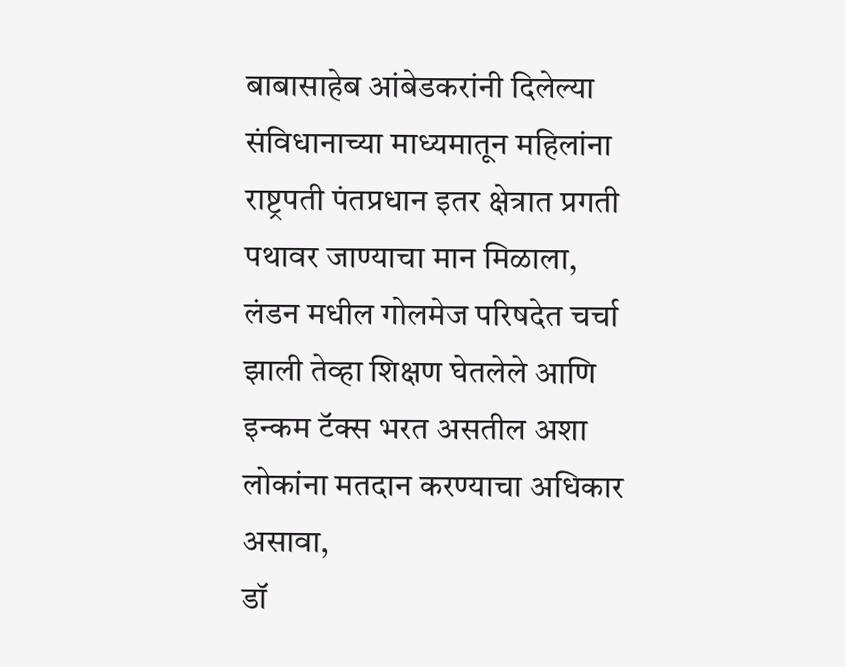बाबासाहेब आंबेडकरांनी दिलेल्या संविधानाच्या माध्यमातून महिलांना राष्ट्रपती पंतप्रधान इतर क्षेत्रात प्रगती पथावर जाण्याचा मान मिळाला,
लंडन मधील गोलमेज परिषदेत चर्चा झाली तेव्हा शिक्षण घेतलेले आणि इन्कम टॅक्स भरत असतील अशा लोकांना मतदान करण्याचा अधिकार असावा,
डॉ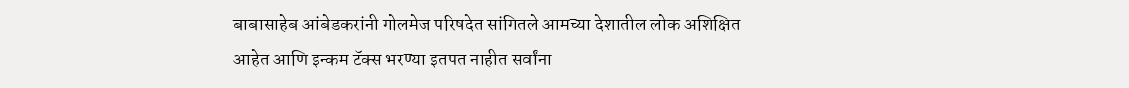बाबासाहेब आंबेडकरांनी गोलमेज परिषदेत सांगितले आमच्या देशातील लोक अशिक्षित आहेत आणि इन्कम टॅक्स भरण्या इतपत नाहीत सर्वांना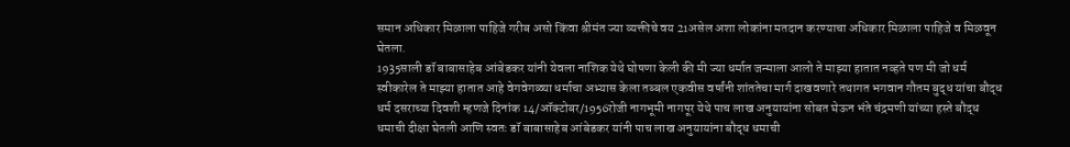समान अधिकार मिळाला पाहिजे गरीब असो किंवा श्रीमंत ज्या व्यक्तीचे वय 21असेल अशा लोकांना मतदान करण्याचा अधिकार मिळाला पाहिजे व मिळवून घेतला.
1935साली डॉ बाबासाहेब आंबेडकर यांनी येवला नाशिक येथे घोषणा केली की मी ज्या धर्मात जन्माला आलो ते माझ्या हातात नव्हते पण मी जो धर्म स्वीकारेल ते माझ्या हातात आहे वेगवेगळ्या धर्माचा अभ्यास केला तब्बल एकवीस वर्षांनी शांततेचा मार्ग दाखवणारे तथागत भगवान गौतम बुद्ध यांचा बौद्ध धर्म दसराच्या दिवशी म्हणजे दिनांक 14/ऑक्टोबर/1956रोजी नागभूमी नागपूर येथे पाच लाख अनुयायांना सोबत घेऊन भंते चंद्रमणी यांच्या हस्ते बौद्ध धमाची दीक्षा घेतली आणि स्वतः डॉ बाबासाहेब आंबेडकर यांनी पाच लाख अनुयायांना बौद्ध धमाची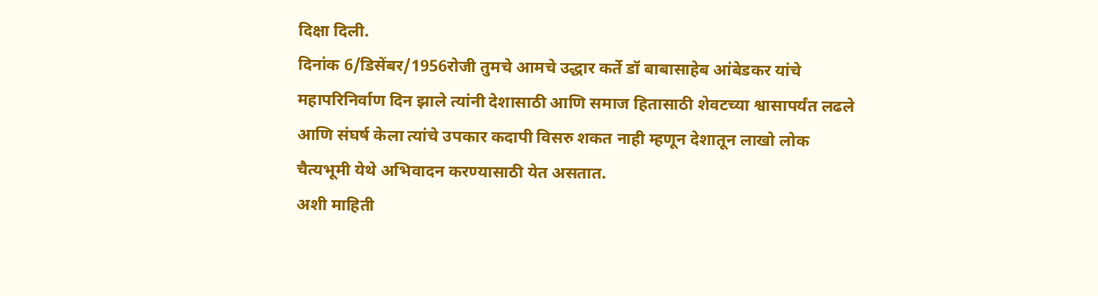दिक्षा दिली.
दिनांक 6/डिसेंबर/1956रोजी तुमचे आमचे उद्धार कर्ते डॉ बाबासाहेब आंबेडकर यांचे महापरिनिर्वाण दिन झाले त्यांनी देशासाठी आणि समाज हितासाठी शेवटच्या श्वासापर्यंत लढले आणि संघर्ष केला त्यांचे उपकार कदापी विसरु शकत नाही म्हणून देशातून लाखो लोक चैत्यभूमी येथे अभिवादन करण्यासाठी येत असतात.
अशी माहिती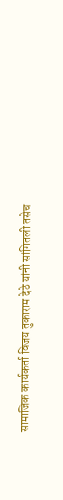सामाजिक कार्यकर्ता विजय तुकाराम देठे यांनी सांगितली तसेच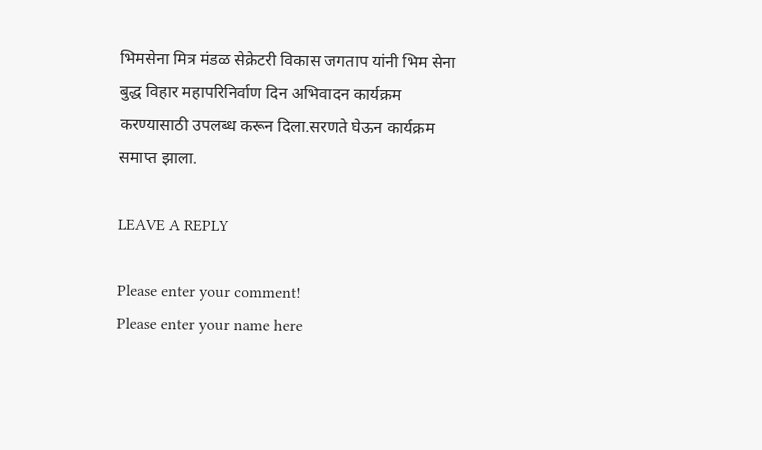भिमसेना मित्र मंडळ सेक्रेटरी विकास जगताप यांनी भिम सेना बुद्ध विहार महापरिनिर्वाण दिन अभिवादन कार्यक्रम करण्यासाठी उपलब्ध करून दिला.सरणते घेऊन कार्यक्रम समाप्त झाला.

LEAVE A REPLY

Please enter your comment!
Please enter your name here